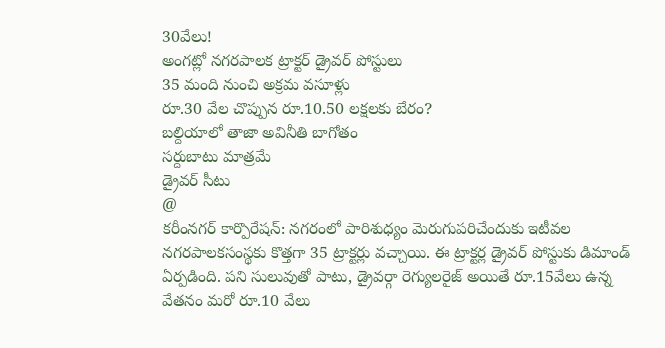30వేలు!
అంగట్లో నగరపాలక ట్రాక్టర్ డ్రైవర్ పోస్టులు
35 మంది నుంచి అక్రమ వసూళ్లు
రూ.30 వేల చొప్పున రూ.10.50 లక్షలకు బేరం?
బల్దియాలో తాజా అవినీతి బాగోతం
సర్దుబాటు మాత్రమే
డ్రైవర్ సీటు
@
కరీంనగర్ కార్పొరేషన్: నగరంలో పారిశుధ్యం మెరుగుపరిచేందుకు ఇటీవల నగరపాలకసంస్థకు కొత్తగా 35 ట్రాక్టర్లు వచ్చాయి. ఈ ట్రాక్టర్ల డ్రైవర్ పోస్టుకు డిమాండ్ ఏర్పడింది. పని సులువుతో పాటు, డ్రైవర్గా రెగ్యులరైజ్ అయితే రూ.15వేలు ఉన్న వేతనం మరో రూ.10 వేలు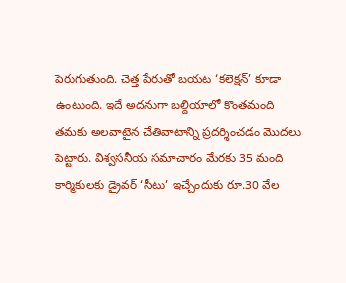పెరుగుతుంది. చెత్త పేరుతో బయట ‘కలెక్షన్’ కూడా ఉంటుంది. ఇదే అదనుగా బల్దియాలో కొంతమంది తమకు అలవాటైన చేతివాటాన్ని ప్రదర్శించడం మొదలు పెట్టారు. విశ్వసనీయ సమాచారం మేరకు 35 మంది కార్మికులకు డ్రైవర్ ‘సీటు’ ఇచ్చేందుకు రూ.30 వేల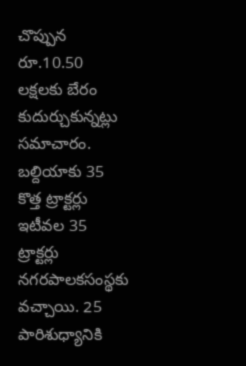చొప్పున రూ.10.50 లక్షలకు బేరం కుదుర్చుకున్నట్లు సమాచారం.
బల్దియాకు 35 కొత్త ట్రాక్టర్లు
ఇటీవల 35 ట్రాక్టర్లు నగరపాలకసంస్థకు వచ్చాయి. 25 పారిశుధ్యానికి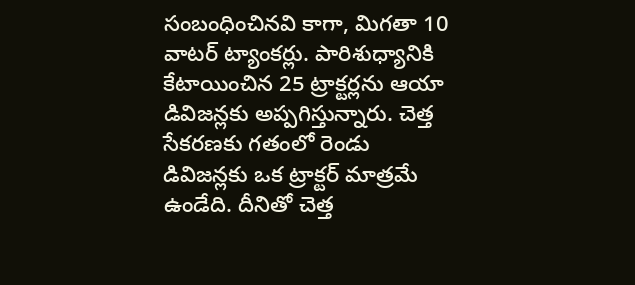సంబంధించినవి కాగా, మిగతా 10 వాటర్ ట్యాంకర్లు. పారిశుధ్యానికి కేటాయించిన 25 ట్రాక్టర్లను ఆయా డివిజన్లకు అప్పగిస్తున్నారు. చెత్త సేకరణకు గతంలో రెండు డివిజన్లకు ఒక ట్రాక్టర్ మాత్రమే ఉండేది. దీనితో చెత్త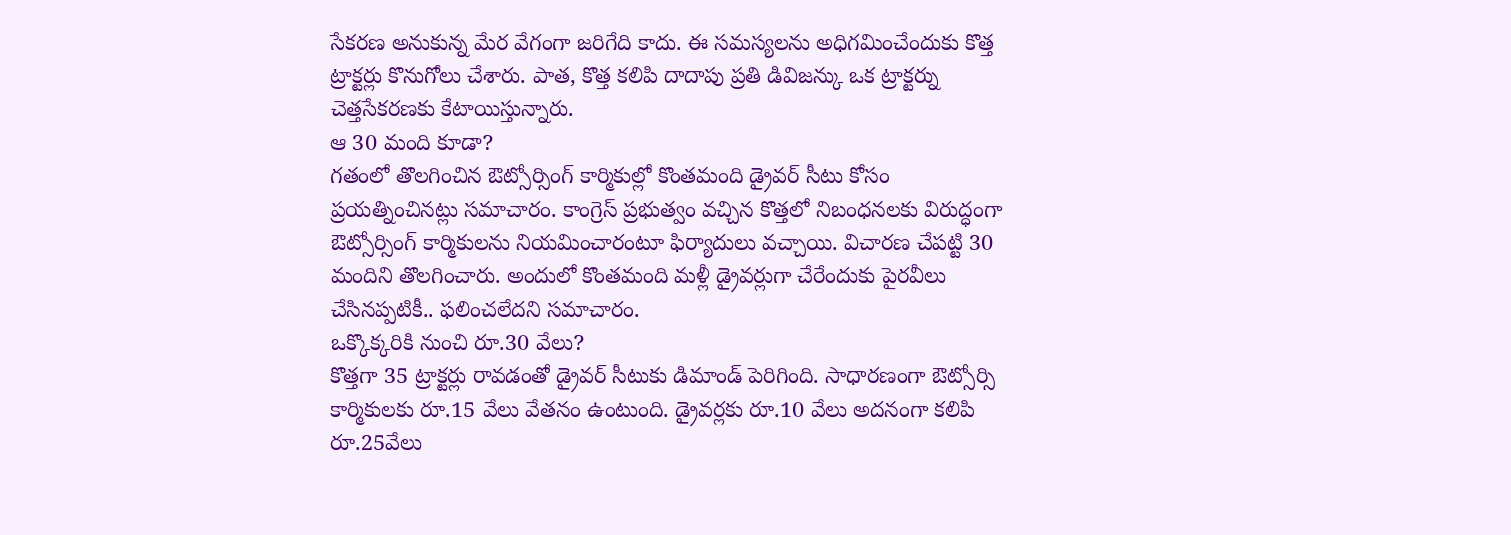సేకరణ అనుకున్న మేర వేగంగా జరిగేది కాదు. ఈ సమస్యలను అధిగమించేందుకు కొత్త ట్రాక్టర్లు కొనుగోలు చేశారు. పాత, కొత్త కలిపి దాదాపు ప్రతి డివిజన్కు ఒక ట్రాక్టర్ను చెత్తసేకరణకు కేటాయిస్తున్నారు.
ఆ 30 మంది కూడా?
గతంలో తొలగించిన ఔట్సోర్సింగ్ కార్మికుల్లో కొంతమంది డ్రైవర్ సీటు కోసం ప్రయత్నించినట్లు సమాచారం. కాంగ్రెస్ ప్రభుత్వం వచ్చిన కొత్తలో నిబంధనలకు విరుద్ధంగా ఔట్సోర్సింగ్ కార్మికులను నియమించారంటూ ఫిర్యాదులు వచ్చాయి. విచారణ చేపట్టి 30 మందిని తొలగించారు. అందులో కొంతమంది మళ్లీ డ్రైవర్లుగా చేరేందుకు పైరవీలు చేసినప్పటికీ.. ఫలించలేదని సమాచారం.
ఒక్కొక్కరికి నుంచి రూ.30 వేలు?
కొత్తగా 35 ట్రాక్టర్లు రావడంతో డ్రైవర్ సీటుకు డిమాండ్ పెరిగింది. సాధారణంగా ఔట్సోర్సి కార్మికులకు రూ.15 వేలు వేతనం ఉంటుంది. డ్రైవర్లకు రూ.10 వేలు అదనంగా కలిపి రూ.25వేలు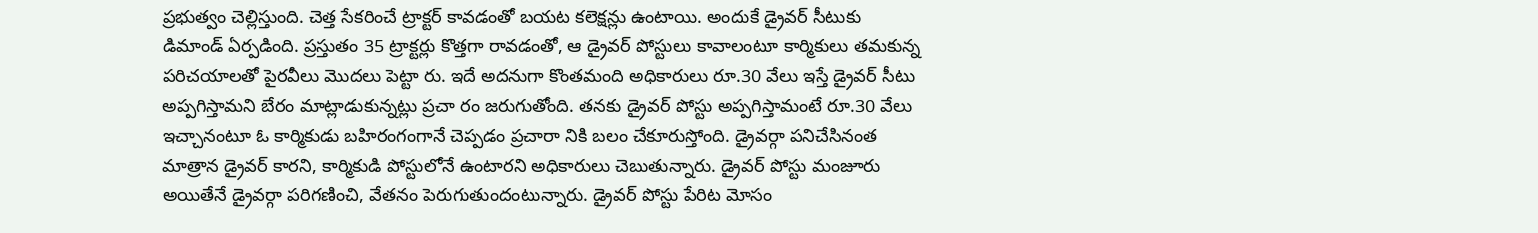ప్రభుత్వం చెల్లిస్తుంది. చెత్త సేకరించే ట్రాక్టర్ కావడంతో బయట కలెక్షన్లు ఉంటాయి. అందుకే డ్రైవర్ సీటుకు డిమాండ్ ఏర్పడింది. ప్రస్తుతం 35 ట్రాక్టర్లు కొత్తగా రావడంతో, ఆ డ్రైవర్ పోస్టులు కావాలంటూ కార్మికులు తమకున్న పరిచయాలతో పైరవీలు మొదలు పెట్టా రు. ఇదే అదనుగా కొంతమంది అధికారులు రూ.30 వేలు ఇస్తే డ్రైవర్ సీటు అప్పగిస్తామని బేరం మాట్లాడుకున్నట్లు ప్రచా రం జరుగుతోంది. తనకు డ్రైవర్ పోస్టు అప్పగిస్తామంటే రూ.30 వేలు ఇచ్చానంటూ ఓ కార్మికుడు బహిరంగంగానే చెప్పడం ప్రచారా నికి బలం చేకూరుస్తోంది. డ్రైవర్గా పనిచేసినంత మాత్రాన డ్రైవర్ కారని, కార్మికుడి పోస్టులోనే ఉంటారని అధికారులు చెబుతున్నారు. డ్రైవర్ పోస్టు మంజూరు అయితేనే డ్రైవర్గా పరిగణించి, వేతనం పెరుగుతుందంటున్నారు. డ్రైవర్ పోస్టు పేరిట మోసం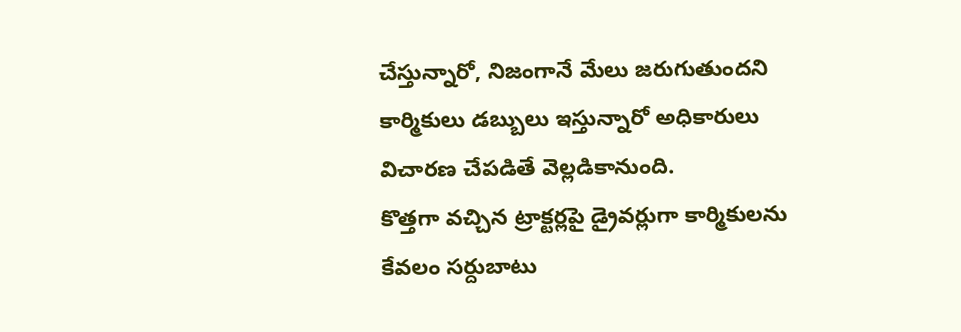చేస్తున్నారో, నిజంగానే మేలు జరుగుతుందని కార్మికులు డబ్బులు ఇస్తున్నారో అధికారులు విచారణ చేపడితే వెల్లడికానుంది.
కొత్తగా వచ్చిన ట్రాక్టర్లపై డ్రైవర్లుగా కార్మికులను కేవలం సర్దుబాటు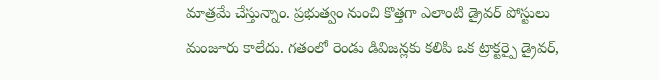మాత్రమే చేస్తున్నాం. ప్రభుత్వం నుంచి కొత్తగా ఎలాంటి డ్రైవర్ పోస్టులు మంజూరు కాలేదు. గతంలో రెండు డివిజన్లకు కలిపి ఒక ట్రాక్టర్పై డ్రైవర్,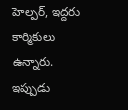హెల్పర్, ఇద్దరు కార్మికులు ఉన్నారు. ఇప్పుడు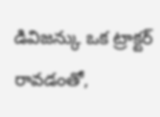డివిజన్కు ఒక ట్రాక్టర్ రావడంతో,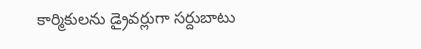కార్మికులను డ్రైవర్లుగా సర్దుబాటు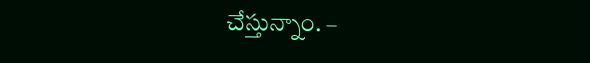చేస్తున్నాం. –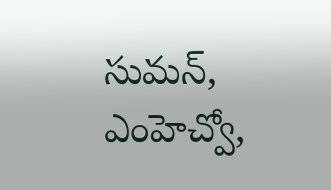సుమన్, ఎంహెచ్వో,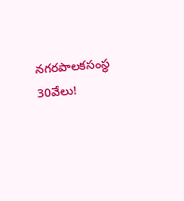నగరపాలకసంస్థ
30వేలు!